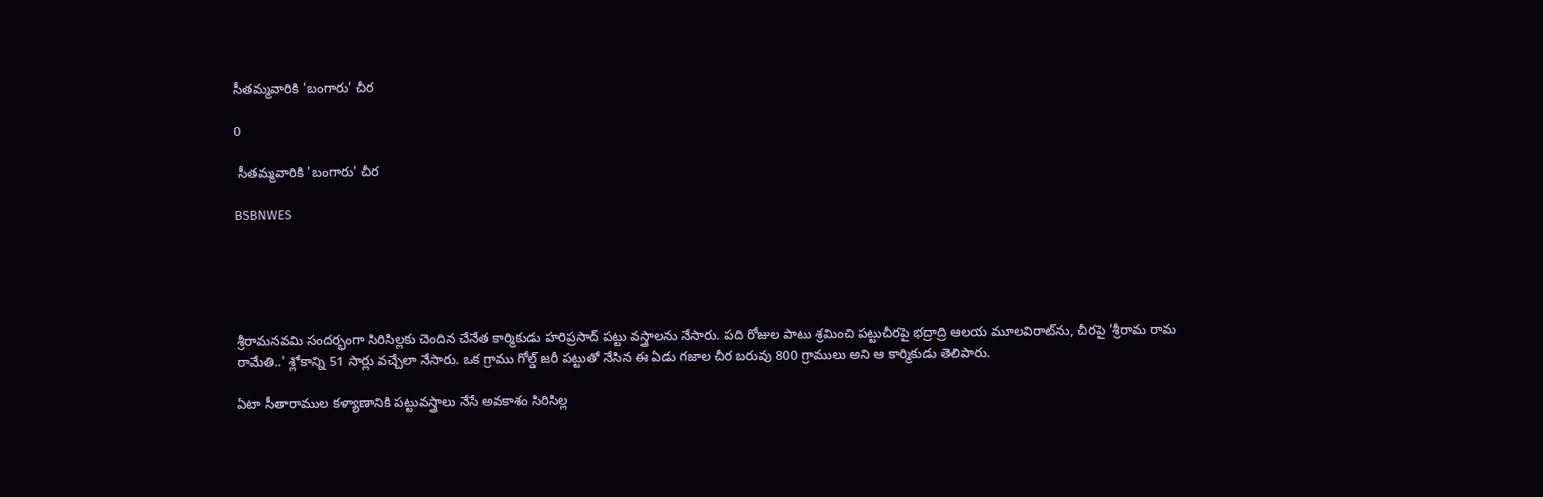సీతమ్మవారికి 'బంగారు' చీర

0

 సీతమ్మవారికి 'బంగారు' చీర

BSBNWES





శ్రీరామనవమి సందర్భంగా సిరిసిల్లకు చెందిన చేనేత కార్మికుడు హరిప్రసాద్ పట్టు వస్త్రాలను నేసారు. పది రోజుల పాటు శ్రమించి పట్టుచీరపై భద్రాద్రి ఆలయ మూలవిరాట్‌ను, చీరపై 'శ్రీరామ రామ రామేతి..' శ్లోకాన్ని 51 సార్లు వచ్చేలా నేసారు. ఒక గ్రాము గోల్డ్ జరీ పట్టుతో నేసిన ఈ ఏడు గజాల చీర బరువు 800 గ్రాములు అని ఆ కార్మికుడు తెలిపారు.

ఏటా సీతారాముల కళ్యాణానికి పట్టువస్త్రాలు నేసే అవకాశం సిరిసిల్ల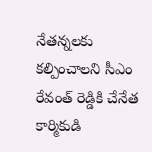నేతన్నలకు కల్పించాలని సీఎం రేవంత్ రెడ్డికి చేనేత కార్మికుడి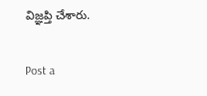విజ్ఞప్తి చేశారు.

Post a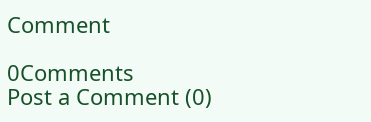Comment

0Comments
Post a Comment (0)